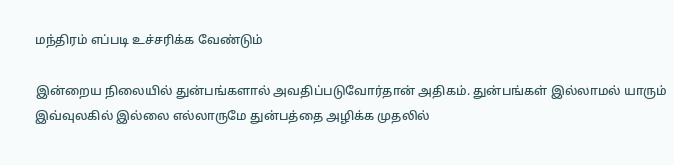மந்திரம் எப்படி உச்சரிக்க வேண்டும்

இன்றைய நிலையில் துன்பங்களால் அவதிப்படுவோர்தான் அதிகம். துன்பங்கள் இல்லாமல் யாரும் இவ்வுலகில் இல்லை எல்லாருமே துன்பத்தை அழிக்க முதலில்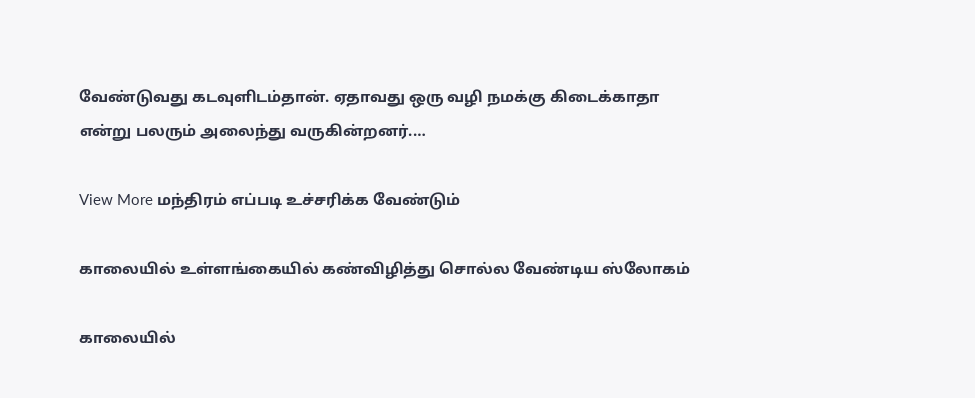வேண்டுவது கடவுளிடம்தான். ஏதாவது ஒரு வழி நமக்கு கிடைக்காதா என்று பலரும் அலைந்து வருகின்றனர்.…

View More மந்திரம் எப்படி உச்சரிக்க வேண்டும்

காலையில் உள்ளங்கையில் கண்விழித்து சொல்ல வேண்டிய ஸ்லோகம்

காலையில்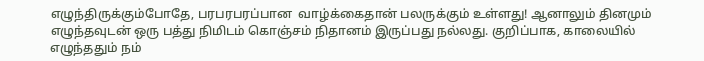எழுந்திருக்கும்போதே, பரபரபரப்பான  வாழ்க்கைதான் பலருக்கும் உள்ளது! ஆனாலும் தினமும் எழுந்தவுடன் ஒரு பத்து நிமிடம் கொஞ்சம் நிதானம் இருப்பது நல்லது. குறிப்பாக, காலையில் எழுந்ததும் நம்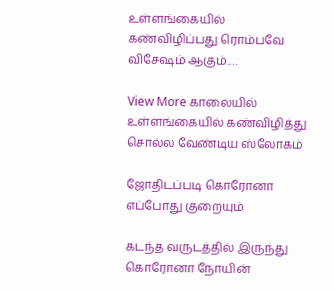உள்ளங்கையில் கண்விழிப்பது ரொம்பவே விசேஷம் ஆகும்.…

View More காலையில் உள்ளங்கையில் கண்விழித்து சொல்ல வேண்டிய ஸ்லோகம்

ஜோதிடப்படி கொரோனா எப்போது குறையும்

கடந்த வருடத்தில் இருந்து கொரோனா நோயின்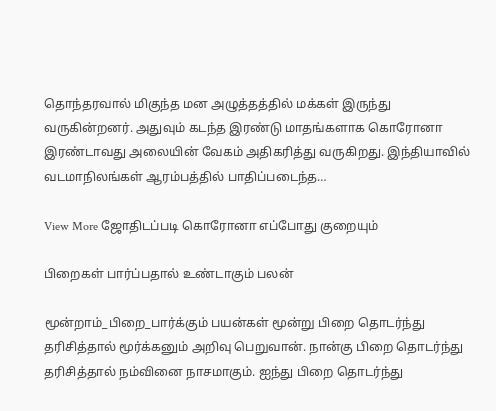தொந்தரவால் மிகுந்த மன அழுத்தத்தில் மக்கள் இருந்து வருகின்றனர். அதுவும் கடந்த இரண்டு மாதங்களாக கொரோனா இரண்டாவது அலையின் வேகம் அதிகரித்து வருகிறது. இந்தியாவில் வடமாநிலங்கள் ஆரம்பத்தில் பாதிப்படைந்த…

View More ஜோதிடப்படி கொரோனா எப்போது குறையும்

பிறைகள் பார்ப்பதால் உண்டாகும் பலன்

மூன்றாம்_பிறை_பார்க்கும் பயன்கள் மூன்று பிறை தொடர்ந்து தரிசித்தால் மூர்க்கனும் அறிவு பெறுவான். நான்கு பிறை தொடர்ந்து தரிசித்தால் நம்வினை நாசமாகும். ஐந்து பிறை தொடர்ந்து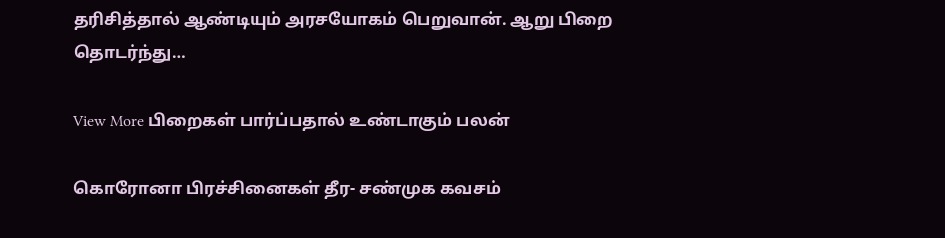தரிசித்தால் ஆண்டியும் அரசயோகம் பெறுவான். ஆறு பிறை தொடர்ந்து…

View More பிறைகள் பார்ப்பதால் உண்டாகும் பலன்

கொரோனா பிரச்சினைகள் தீர- சண்முக கவசம்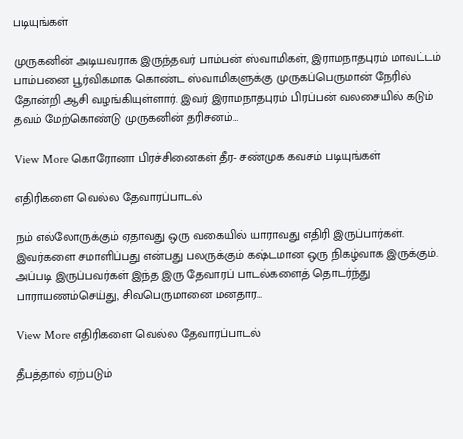படியுங்கள்

முருகனின் அடியவராக இருந்தவர் பாம்பன் ஸ்வாமிகள், இராமநாதபுரம் மாவட்டம் பாம்பனை பூர்விகமாக கொண்ட ஸ்வாமிகளுக்கு முருகப்பெருமான் நேரில் தோன்றி ஆசி வழங்கியுள்ளார். இவர் இராமநாதபுரம் பிரப்பன் வலசையில் கடும் தவம் மேற்கொண்டு முருகனின் தரிசனம்…

View More கொரோனா பிரச்சினைகள் தீர- சண்முக கவசம் படியுங்கள்

எதிரிகளை வெல்ல தேவாரப்பாடல்

நம் எல்லோருக்கும் ஏதாவது ஒரு வகையில் யாராவது எதிரி இருப்பார்கள். இவர்களை சமாளிப்பது என்பது பலருக்கும் கஷ்டமான ஒரு நிகழ்வாக இருக்கும். அப்படி இருப்பவர்கள் இந்த இரு தேவாரப் பாடல்களைத் தொடர்ந்து பாராயணம்செய்து, சிவபெருமானை மனதார…

View More எதிரிகளை வெல்ல தேவாரப்பாடல்

தீபத்தால் ஏற்படும்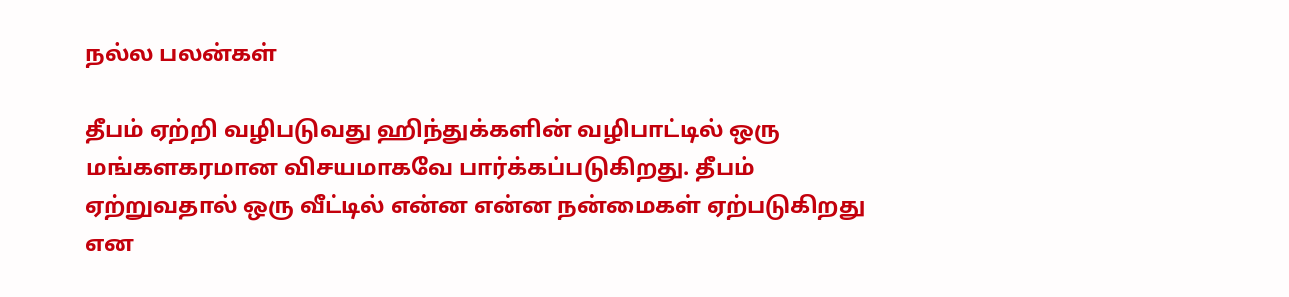நல்ல பலன்கள்

தீபம் ஏற்றி வழிபடுவது ஹிந்துக்களின் வழிபாட்டில் ஒரு மங்களகரமான விசயமாகவே பார்க்கப்படுகிறது. தீபம் ஏற்றுவதால் ஒரு வீட்டில் என்ன என்ன நன்மைகள் ஏற்படுகிறது என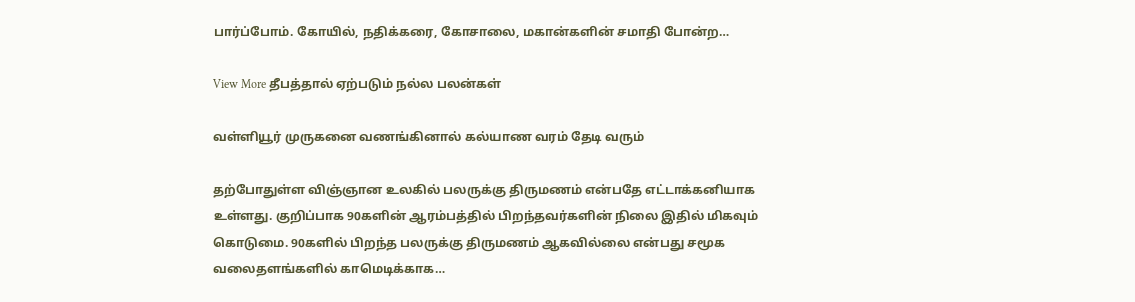பார்ப்போம். கோயில், நதிக்கரை, கோசாலை, மகான்களின் சமாதி போன்ற…

View More தீபத்தால் ஏற்படும் நல்ல பலன்கள்

வள்ளியூர் முருகனை வணங்கினால் கல்யாண வரம் தேடி வரும்

தற்போதுள்ள விஞ்ஞான உலகில் பலருக்கு திருமணம் என்பதே எட்டாக்கனியாக உள்ளது. குறிப்பாக 90களின் ஆரம்பத்தில் பிறந்தவர்களின் நிலை இதில் மிகவும் கொடுமை. 90களில் பிறந்த பலருக்கு திருமணம் ஆகவில்லை என்பது சமூக வலைதளங்களில் காமெடிக்காக…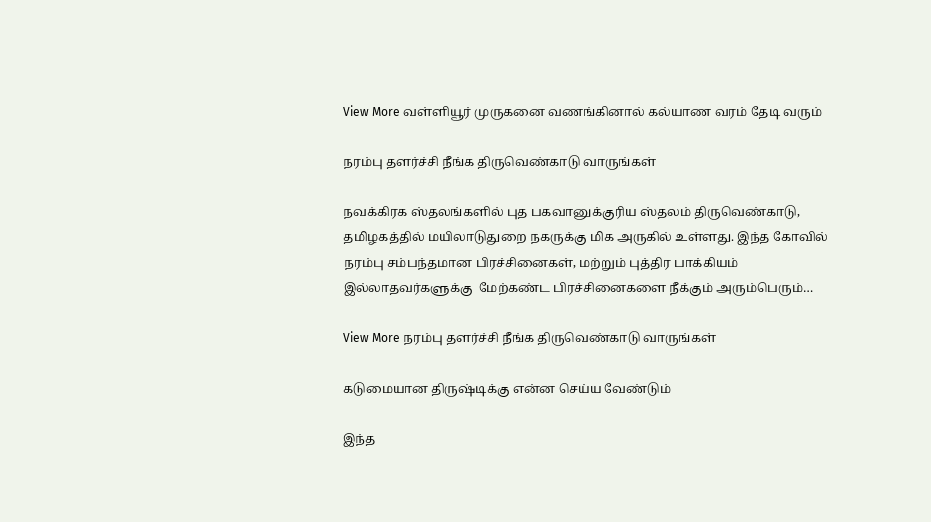View More வள்ளியூர் முருகனை வணங்கினால் கல்யாண வரம் தேடி வரும்

நரம்பு தளர்ச்சி நீங்க திருவெண்காடு வாருங்கள்

நவக்கிரக ஸ்தலங்களில் புத பகவானுக்குரிய ஸ்தலம் திருவெண்காடு, தமிழகத்தில் மயிலாடுதுறை நகருக்கு மிக அருகில் உள்ளது. இந்த கோவில் நரம்பு சம்பந்தமான பிரச்சினைகள், மற்றும் புத்திர பாக்கியம் இல்லாதவர்களுக்கு  மேற்கண்ட பிரச்சினைகளை நீக்கும் அரும்பெரும்…

View More நரம்பு தளர்ச்சி நீங்க திருவெண்காடு வாருங்கள்

கடுமையான திருஷ்டிக்கு என்ன செய்ய வேண்டும்

இந்த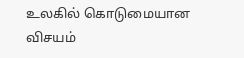உலகில் கொடுமையான விசயம்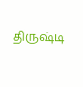திருஷ்டி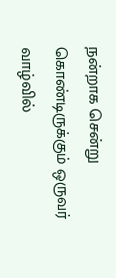நன்றாக சென்று கொண்டிருக்கும் ஒருவர் வாழ்வில்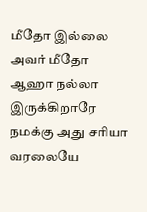மீதோ இல்லை அவர் மீதோ ஆஹா நல்லா இருக்கிறாரே நமக்கு அது சரியா வரலையே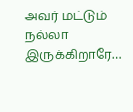அவர் மட்டும் நல்லா இருக்கிறாரே…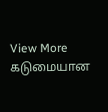View More கடுமையான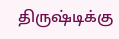திருஷ்டிக்கு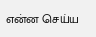என்ன செய்ய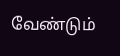வேண்டும்